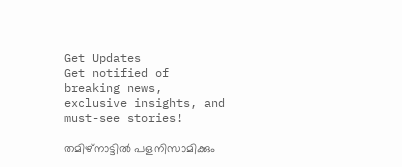Get Updates
Get notified of breaking news, exclusive insights, and must-see stories!

തമിഴ്നാട്ടില്‍ പളനിസാമിക്കും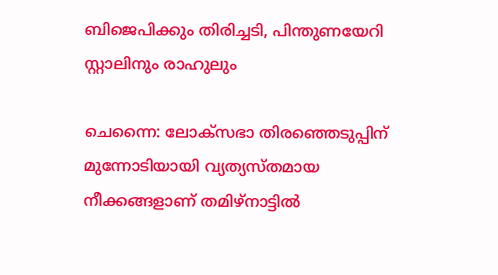ബിജെപിക്കും തിരിച്ചടി, പിന്തുണയേറി സ്റ്റാലിനും രാഹുലും

ചെന്നൈ: ലോക്സഭാ തിരഞ്ഞെടുപ്പിന് മുന്നോടിയായി വ്യത്യസ്തമായ നീക്കങ്ങളാണ് തമിഴ്നാട്ടില്‍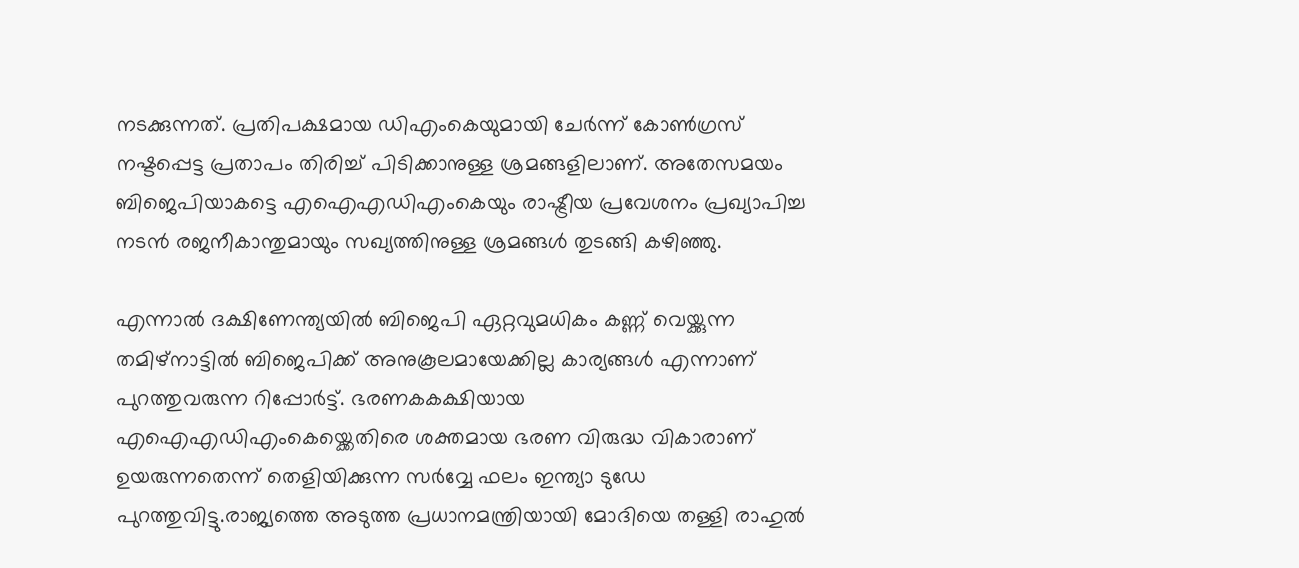നടക്കുന്നത്. പ്രതിപക്ഷമായ ഡിഎംകെയുമായി ചേര്‍ന്ന് കോണ്‍ഗ്രസ് നഷ്ടപ്പെട്ട പ്രതാപം തിരിച്ച് പിടിക്കാനുള്ള ശ്രമങ്ങളിലാണ്. അതേസമയം ബിജെപിയാകട്ടെ എഐഎഡിഎംകെയും രാഷ്ട്രീയ പ്രവേശനം പ്രഖ്യാപിച്ച നടന്‍ രജനീകാന്തുമായും സഖ്യത്തിനുള്ള ശ്രമങ്ങള്‍ തുടങ്ങി കഴിഞ്ഞു.

എന്നാല്‍ ദക്ഷിണേന്ത്യയില്‍ ബിജെപി ഏറ്റവുമധികം കണ്ണ് വെയ്ക്കുന്ന തമിഴ്നാട്ടില്‍ ബിജെപിക്ക് അനുകൂലമായേക്കില്ല കാര്യങ്ങള്‍ എന്നാണ് പുറത്തുവരുന്ന റിപ്പോര്‍ട്ട്. ഭരണകകക്ഷിയായ എഐഎഡിഎംകെയ്ക്കെതിരെ ശക്തമായ ഭരണ വിരുദ്ധ വികാരാണ് ഉയരുന്നതെന്ന് തെളിയിക്കുന്ന സര്‍വ്വേ ഫലം ഇന്ത്യാ ടുഡേ പുറത്തുവിട്ടു.രാജ്യത്തെ അടുത്ത പ്രധാനമന്ത്രിയായി മോദിയെ തള്ളി രാഹുല്‍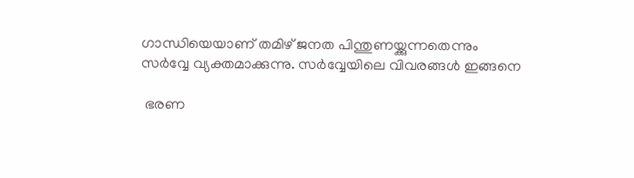ഗാന്ധിയെയാണ് തമിഴ് ജനത പിന്തുണയ്ക്കുന്നതെന്നും സര്‍വ്വേ വ്യക്തമാക്കുന്നു. സര്‍വ്വേയിലെ വിവരങ്ങള്‍ ഇങ്ങനെ

 ഭരണ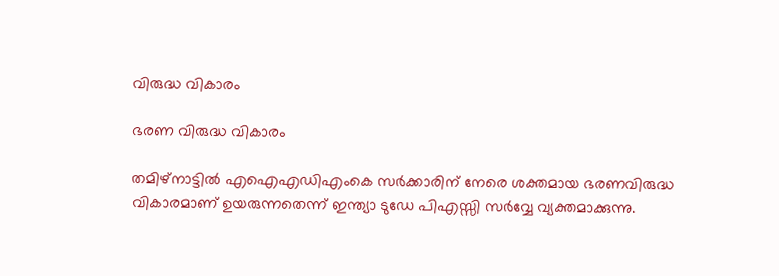വിരുദ്ധ വികാരം

ഭരണ വിരുദ്ധ വികാരം

തമിഴ്നാട്ടില്‍ എഐഎഡിഎംകെ സര്‍ക്കാരിന് നേരെ ശക്തമായ ഭരണവിരുദ്ധ വികാരമാണ് ഉയരുന്നതെന്ന് ഇന്ത്യാ ടുഡേ പിഎസ്സി സര്‍വ്വേ വ്യക്തമാക്കുന്നു.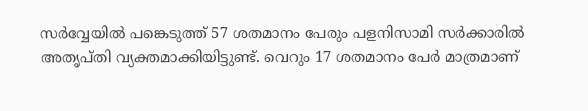സര്‍വ്വേയില്‍ പങ്കെടുത്ത് 57 ശതമാനം പേരും പളനിസാമി സര്‍ക്കാരില്‍ അതൃപ്തി വ്യക്തമാക്കിയിട്ടുണ്ട്. വെറും 17 ശതമാനം പേര്‍ മാത്രമാണ്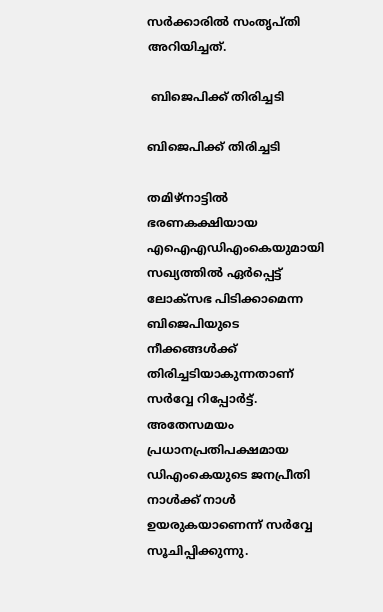സര്‍ക്കാരില്‍ സംതൃപ്തി അറിയിച്ചത്.

 ബിജെപിക്ക് തിരിച്ചടി

ബിജെപിക്ക് തിരിച്ചടി

തമിഴ്നാട്ടില്‍ ഭരണകക്ഷിയായ എഐഎഡിഎംകെയുമായി സഖ്യത്തില്‍ ഏര്‍പ്പെട്ട് ലോക്സഭ പിടിക്കാമെന്ന ബിജെപിയുടെ നീക്കങ്ങള്‍ക്ക് തിരിച്ചടിയാകുന്നതാണ് സര്‍വ്വേ റിപ്പോര്‍ട്ട്. അതേസമയം പ്രധാനപ്രതിപക്ഷമായ ഡിഎംകെയുടെ ജനപ്രീതി നാള്‍ക്ക് നാള്‍ ഉയരുകയാണെന്ന് സര്‍വ്വേ സൂചിപ്പിക്കുന്നു.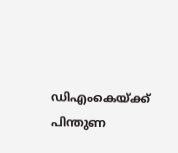ഡിഎംകെയ്ക്ക് പിന്തുണ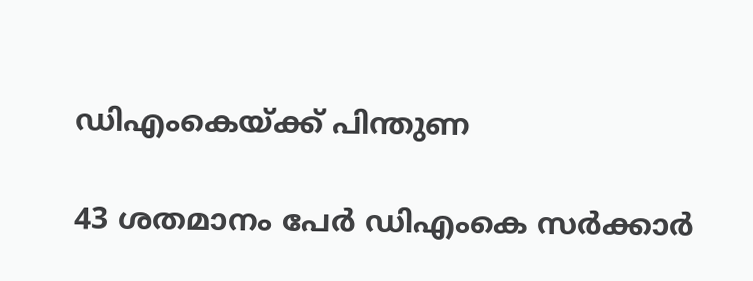ഡിഎംകെയ്ക്ക് പിന്തുണ

43 ശതമാനം പേര്‍ ഡിഎംകെ സര്‍ക്കാര്‍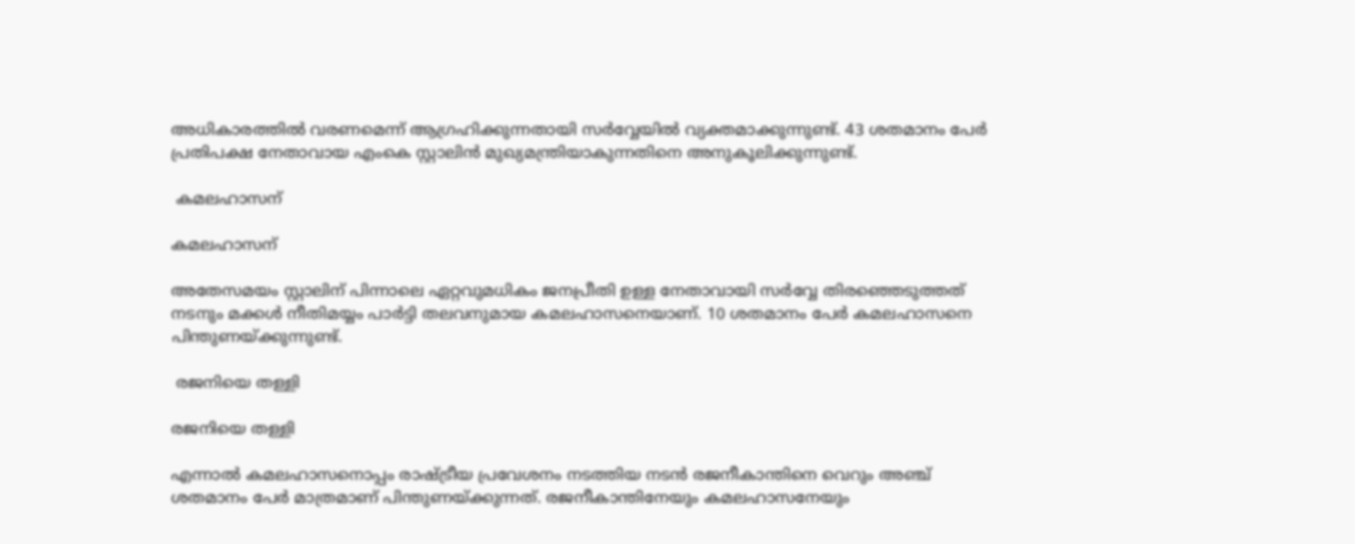അധികാരത്തില്‍ വരണമെന്ന് ആഗ്രഹിക്കുന്നതായി സര്‍വ്വേയില്‍ വ്യക്തമാക്കുന്നുണ്ട്. 43 ശതമാനം പേര്‍ പ്രതിപക്ഷ നേതാവായ എംകെ സ്റ്റാലിന്‍ മുഖ്യമന്ത്രിയാകുന്നതിനെ അനുകൂലിക്കുന്നുണ്ട്.

 കമലഹാസന്

കമലഹാസന്

അതേസമയം സ്റ്റാലിന് പിന്നാലെ ഏറ്റവുമധികം ജനപ്രീതി ഉള്ള നേതാവായി സര്‍വ്വേ തിരഞ്ഞെടുത്തത് നടനും മക്കള്‍ നീതിമയ്യം പാര്‍ട്ടി തലവനുമായ കമലഹാസനെയാണ്. 10 ശതമാനം പേര്‍ കമലഹാസനെ പിന്തുണയ്ക്കുന്നുണ്ട്.

 രജനിയെ തള്ളി

രജനിയെ തള്ളി

എന്നാല്‍ കമലഹാസനൊപ്പം രാഷ്ട്രീയ പ്രവേശനം നടത്തിയ നടന്‍ രജനീകാന്തിനെ വെറും അഞ്ച് ശതമാനം പേര്‍ മാത്രമാണ് പിന്തുണയ്ക്കുന്നത്. രജനീകാന്തിനേയും കമലഹാസനേയും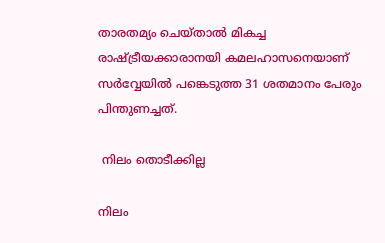താരതമ്യം ചെയ്താല്‍ മികച്ച രാഷ്ട്രീയക്കാരാനയി കമലഹാസനെയാണ് സര്‍വ്വേയില്‍ പങ്കെടുത്ത 31 ശതമാനം പേരും പിന്തുണച്ചത്.

 നിലം തൊടീക്കില്ല

നിലം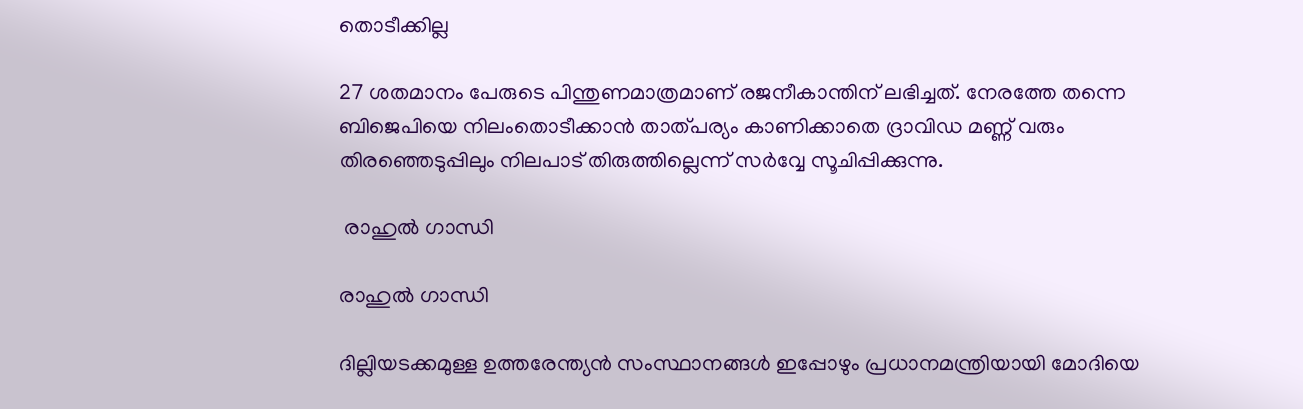തൊടീക്കില്ല

27 ശതമാനം പേരുടെ പിന്തുണമാത്രമാണ് രജനീകാന്തിന് ലഭിച്ചത്. നേരത്തേ തന്നെ ബിജെപിയെ നിലംതൊടീക്കാന്‍ താത്പര്യം കാണിക്കാതെ ദ്രാവിഡ മണ്ണ് വരും തിരഞ്ഞെടുപ്പിലും നിലപാട് തിരുത്തില്ലെന്ന് സര്‍വ്വേ സൂചിപ്പിക്കുന്നു.

 രാഹുല്‍ ഗാന്ധി

രാഹുല്‍ ഗാന്ധി

ദില്ലിയടക്കമുള്ള ഉത്തരേന്ത്യന്‍ സംസ്ഥാനങ്ങള്‍ ഇപ്പോഴും പ്രധാനമന്ത്രിയായി മോദിയെ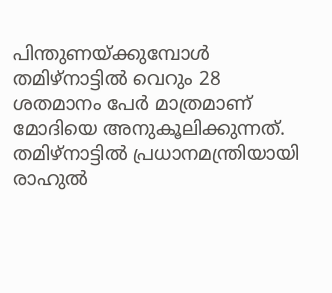പിന്തുണയ്ക്കുമ്പോള്‍ തമിഴ്നാട്ടില്‍ വെറും 28 ശതമാനം പേര്‍ മാത്രമാണ് മോദിയെ അനുകൂലിക്കുന്നത്. തമിഴ്നാട്ടില്‍ പ്രധാനമന്ത്രിയായി രാഹുല്‍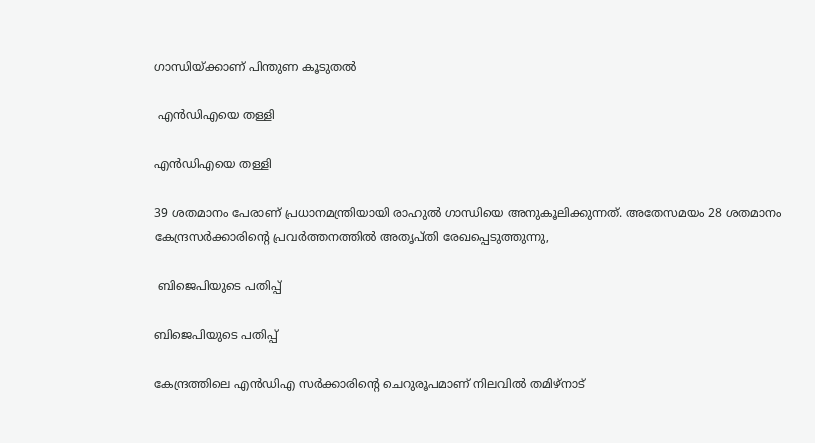ഗാന്ധിയ്ക്കാണ് പിന്തുണ കൂടുതല്‍

 എന്‍ഡിഎയെ തള്ളി

എന്‍ഡിഎയെ തള്ളി

39 ശതമാനം പേരാണ് പ്രധാനമന്ത്രിയായി രാഹുല്‍ ഗാന്ധിയെ അനുകൂലിക്കുന്നത്. അതേസമയം 28 ശതമാനം കേന്ദ്രസര്‍ക്കാരിന്‍റെ പ്രവര്‍ത്തനത്തില്‍ അതൃപ്തി രേഖപ്പെടുത്തുന്നു,

 ബിജെപിയുടെ പതിപ്പ്

ബിജെപിയുടെ പതിപ്പ്

കേന്ദ്രത്തിലെ എന്‍ഡിഎ സര്‍ക്കാരിന്‍റെ ചെറുരൂപമാണ് നിലവില്‍ തമിഴ്നാട്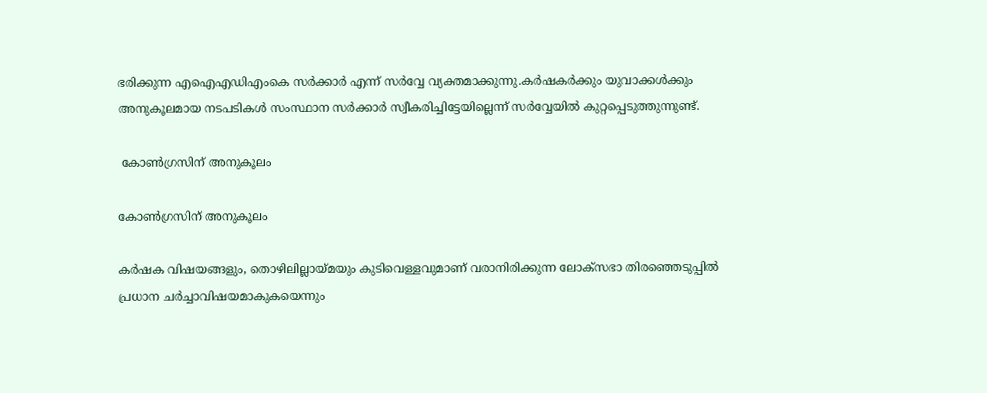ഭരിക്കുന്ന എഐഎഡിഎംകെ സര്‍ക്കാര്‍ എന്ന് സര്‍വ്വേ വ്യക്തമാക്കുന്നു.കര്‍ഷകര്‍ക്കും യുവാക്കള്‍ക്കും അനുകൂലമായ നടപടികള്‍ സംസ്ഥാന സര്‍ക്കാര്‍ സ്വീകരിച്ചിട്ടേയില്ലെന്ന് സര്‍വ്വേയില്‍ കുറ്റപ്പെടുത്തുന്നുണ്ട്.

 കോണ്‍ഗ്രസിന് അനുകൂലം

കോണ്‍ഗ്രസിന് അനുകൂലം

കര്‍ഷക വിഷയങ്ങളും, തൊഴിലില്ലായ്മയും കുടിവെള്ളവുമാണ് വരാനിരിക്കുന്ന ലോക്സഭാ തിരഞ്ഞെടുപ്പില്‍ പ്രധാന ചര്‍ച്ചാവിഷയമാകുകയെന്നും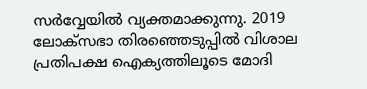സര്‍വ്വേയില്‍ വ്യക്തമാക്കുന്നു. 2019 ലോക്‌സഭാ തിരഞ്ഞെടുപ്പില്‍ വിശാല പ്രതിപക്ഷ ഐക്യത്തിലൂടെ മോദി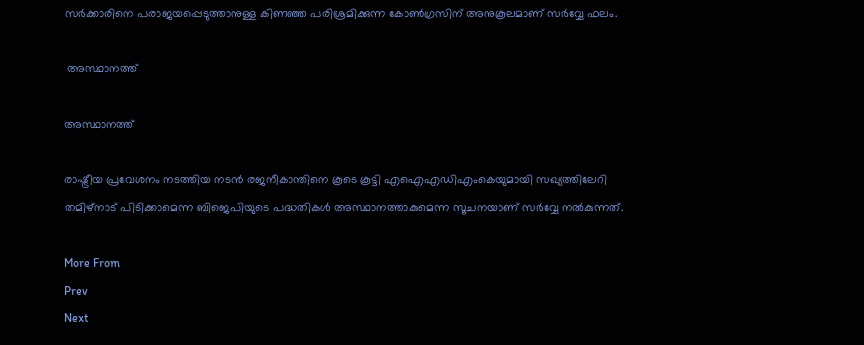സര്‍ക്കാരിനെ പരാജയപ്പെടുത്താനുള്ള കിണഞ്ഞ പരിശ്രമിക്കുന്ന കോണ്‍ഗ്രസിന് അനുകൂലമാണ് സര്‍വ്വേ ഫലം.

 അസ്ഥാനത്ത്

അസ്ഥാനത്ത്

രാഷ്ട്രീയ പ്രവേശനം നടത്തിയ നടന്‍ രജനീകാന്തിനെ കൂടെ കൂട്ടി എഐഎഡിഎംകെയുമായി സഖ്യത്തിലേറി തമിഴ്നാട് പിടിക്കാമെന്ന ബിജെപിയുടെ പദ്ധതികള്‍ അസ്ഥാനത്താകുമെന്ന സൂചനയാണ് സര്‍വ്വേ നല്‍കുന്നത്.

More From
Prev
Next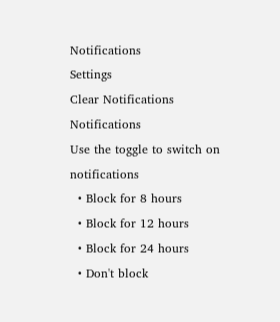Notifications
Settings
Clear Notifications
Notifications
Use the toggle to switch on notifications
  • Block for 8 hours
  • Block for 12 hours
  • Block for 24 hours
  • Don't block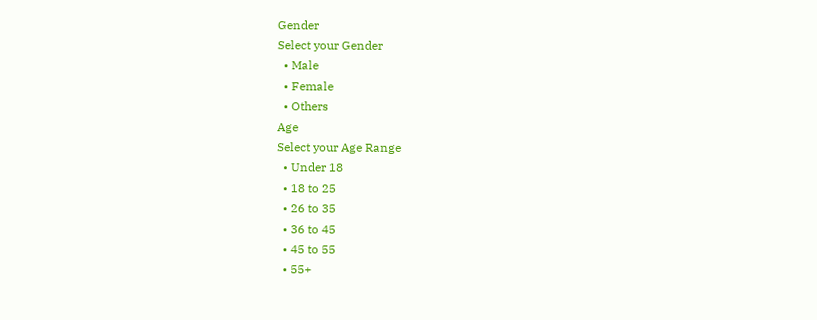Gender
Select your Gender
  • Male
  • Female
  • Others
Age
Select your Age Range
  • Under 18
  • 18 to 25
  • 26 to 35
  • 36 to 45
  • 45 to 55
  • 55+